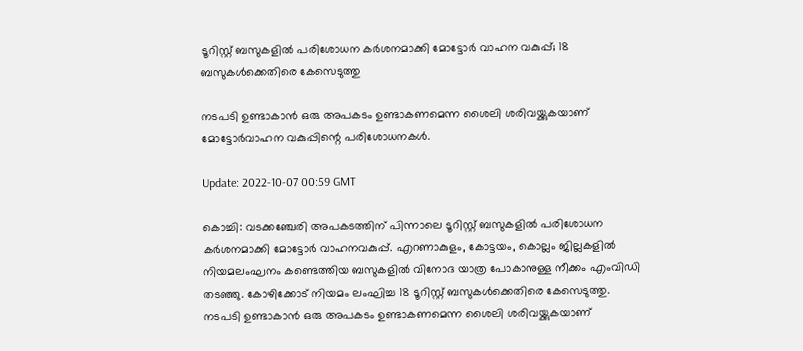ടൂറിസ്റ്റ് ബസുകളിൽ പരിശോധന കർശനമാക്കി മോട്ടോർ വാഹന വകുപ്പ്; 18 ബസുകൾക്കെതിരെ കേസെടുത്തു

നടപടി ഉണ്ടാകാൻ ഒരു അപകടം ഉണ്ടാകണമെന്ന ശൈലി ശരിവയ്ക്കുകയാണ് മോട്ടോർവാഹന വകുപ്പിന്റെ പരിശോധനകൾ.

Update: 2022-10-07 00:59 GMT

കൊച്ചി: വടക്കഞ്ചേരി അപകടത്തിന് പിന്നാലെ ടൂറിസ്റ്റ് ബസുകളിൽ പരിശോധന കർശനമാക്കി മോട്ടോർ വാഹനവകുപ്പ്. എറണാകുളം, കോട്ടയം, കൊല്ലം ജില്ലകളിൽ നിയമലംഘനം കണ്ടെത്തിയ ബസുകളിൽ വിനോദ യാത്ര പോകാനുള്ള നീക്കം എംവിഡി തടഞ്ഞു. കോഴിക്കോട് നിയമം ലംഘിച്ച 18 ടൂറിസ്റ്റ് ബസുകൾക്കെതിരെ കേസെടുത്തു. നടപടി ഉണ്ടാകാൻ ഒരു അപകടം ഉണ്ടാകണമെന്ന ശൈലി ശരിവയ്ക്കുകയാണ്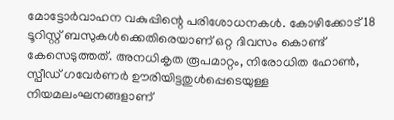മോട്ടോർവാഹന വകുപ്പിന്റെ പരിശോധനകൾ. കോഴിക്കോട് 18 ടൂറിസ്റ്റ് ബസുകൾക്കെതിരെയാണ് ഒറ്റ ദിവസം കൊണ്ട് കേസെടുത്തത്. അനധികൃത രൂപമാറ്റം, നിരോധിത ഹോൺ, സ്പീഡ് ഗവേർണർ ഊരിയിട്ടതുൾപ്പെടെയുള്ള നിയമലംഘനങ്ങളാണ്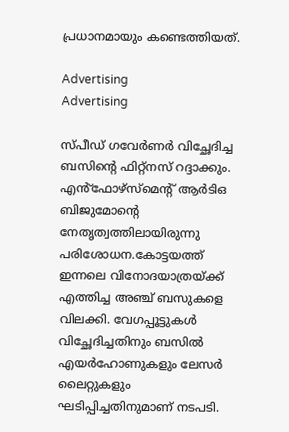പ്രധാനമായും കണ്ടെത്തിയത്.

Advertising
Advertising

സ്പീഡ് ഗവേർണർ വിച്ഛേദിച്ച ബസിന്റെ ഫിറ്റ്‌നസ് റദ്ദാക്കും. എൻ്‌ഫോഴ്‌സ്‌മെന്റ് ആർടിഒ ബിജുമോന്റെ നേതൃത്വത്തിലായിരുന്നു പരിശോധന.കോട്ടയത്ത് ഇന്നലെ വിനോദയാത്രയ്ക്ക് എത്തിച്ച അഞ്ച് ബസുകളെ വിലക്കി. വേഗപ്പൂട്ടുകൾ വിച്ഛേദിച്ചതിനും ബസിൽ എയർഹോണുകളും ലേസർ ലൈറ്റുകളും ഘടിപ്പിച്ചതിനുമാണ് നടപടി.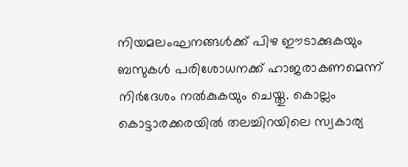നിയമലംഘനങ്ങൾക്ക് പിഴ ഈടാക്കുകയും ബസുകൾ പരിശോധനക്ക് ഹാജരാകണമെന്ന് നിർദേശം നൽകുകയും ചെയ്തു. കൊല്ലം കൊട്ടാരക്കരയിൽ തലച്ചിറയിലെ സ്വകാര്യ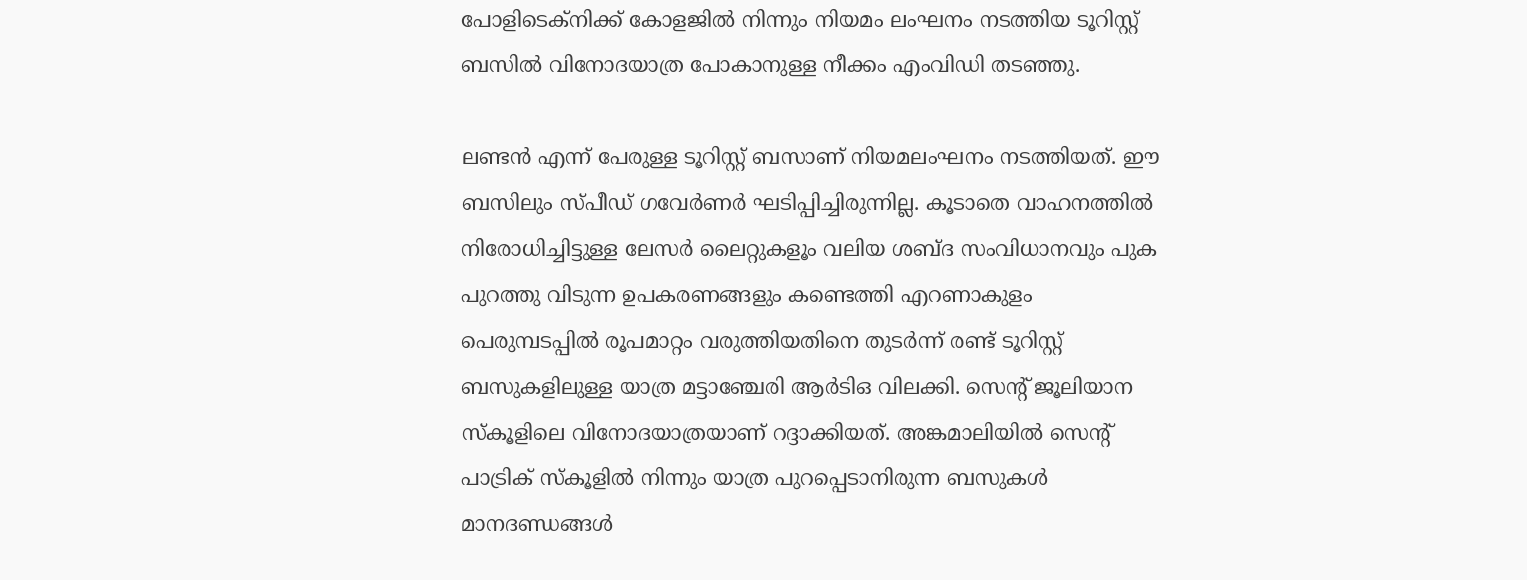പോളിടെക്നിക്ക് കോളജിൽ നിന്നും നിയമം ലംഘനം നടത്തിയ ടൂറിസ്റ്റ് ബസിൽ വിനോദയാത്ര പോകാനുള്ള നീക്കം എംവിഡി തടഞ്ഞു.

ലണ്ടൻ എന്ന് പേരുള്ള ടൂറിസ്റ്റ് ബസാണ് നിയമലംഘനം നടത്തിയത്. ഈ ബസിലും സ്പീഡ് ഗവേർണർ ഘടിപ്പിച്ചിരുന്നില്ല. കൂടാതെ വാഹനത്തിൽ നിരോധിച്ചിട്ടുള്ള ലേസർ ലൈറ്റുകളൂം വലിയ ശബ്ദ സംവിധാനവും പുക പുറത്തു വിടുന്ന ഉപകരണങ്ങളും കണ്ടെത്തി എറണാകുളം പെരുമ്പടപ്പിൽ രൂപമാറ്റം വരുത്തിയതിനെ തുടർന്ന് രണ്ട് ടൂറിസ്റ്റ് ബസുകളിലുള്ള യാത്ര മട്ടാഞ്ചേരി ആർടിഒ വിലക്കി. സെന്റ് ജൂലിയാന സ്‌കൂളിലെ വിനോദയാത്രയാണ് റദ്ദാക്കിയത്. അങ്കമാലിയിൽ സെന്റ് പാട്രിക് സ്‌കൂളിൽ നിന്നും യാത്ര പുറപ്പെടാനിരുന്ന ബസുകൾ മാനദണ്ഡങ്ങൾ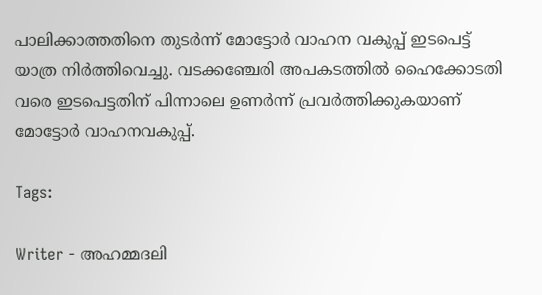പാലിക്കാത്തതിനെ തുടർന്ന് മോട്ടോർ വാഹന വകുപ്പ് ഇടപെട്ട് യാത്ര നിർത്തിവെച്ചു. വടക്കഞ്ചേരി അപകടത്തിൽ ഹൈക്കോടതി വരെ ഇടപെട്ടതിന് പിന്നാലെ ഉണർന്ന് പ്രവർത്തിക്കുകയാണ് മോട്ടോർ വാഹനവകുപ്പ്.

Tags:

Writer - അഹമ്മദലി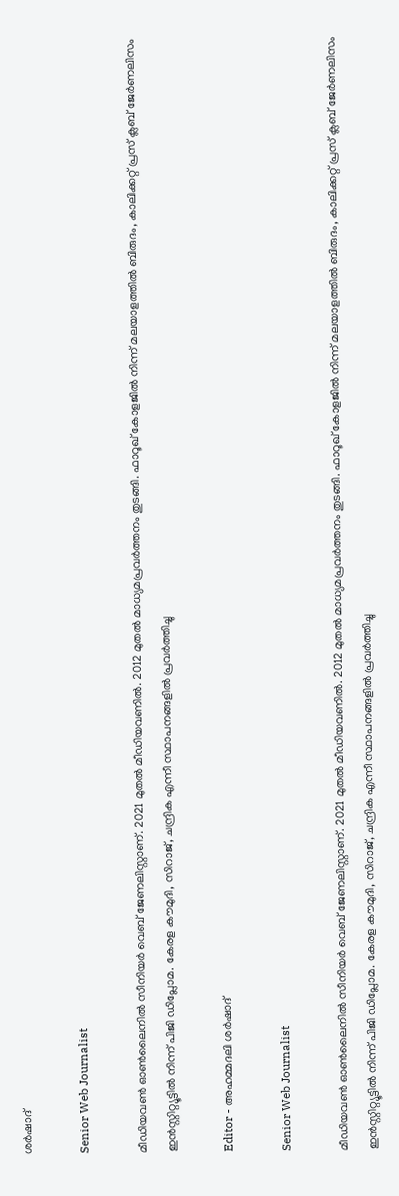ശര്‍ഷാദ്

Senior Web Journalist

മീഡിയവൺ ഓൺലൈനിൽ സീനിയർ വെബ് ജേണലിസ്റ്റാണ്. 2021 മുതൽ മീഡിയവണിൽ. 2012 മുതൽ മാധ്യമപ്രവർത്തനം തുടങ്ങി. ഫാറൂഖ് കോളജിൽ നിന്ന് മലയാളത്തിൽ ബിരുദം, കാലിക്കറ്റ് പ്രസ് ക്ലബ് ജേർണലിസം ഇൻസ്റ്റിറ്റ്യൂട്ടിൽ നിന്ന് പിജി ഡിപ്ലോമ. കേരള കൗമുദി, സിറാജ്, ചന്ദ്രിക എന്നീ സ്ഥാപനങ്ങളിൽ പ്രവർത്തിച്ചു

Editor - അഹമ്മദലി ശര്‍ഷാദ്

Senior Web Journalist

മീഡിയവൺ ഓൺലൈനിൽ സീനിയർ വെബ് ജേണലിസ്റ്റാണ്. 2021 മുതൽ മീഡിയവണിൽ. 2012 മുതൽ മാധ്യമപ്രവർത്തനം തുടങ്ങി. ഫാറൂഖ് കോളജിൽ നിന്ന് മലയാളത്തിൽ ബിരുദം, കാലിക്കറ്റ് പ്രസ് ക്ലബ് ജേർണലിസം ഇൻസ്റ്റിറ്റ്യൂട്ടിൽ നിന്ന് പിജി ഡിപ്ലോമ. കേരള കൗമുദി, സിറാജ്, ചന്ദ്രിക എന്നീ സ്ഥാപനങ്ങളിൽ പ്രവർത്തിച്ചു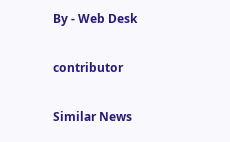By - Web Desk

contributor

Similar News